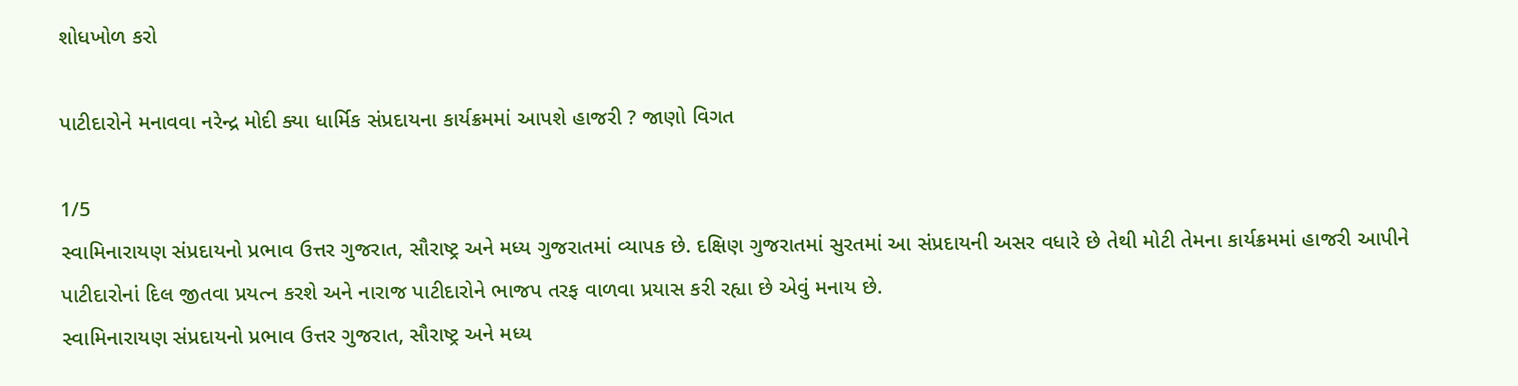શોધખોળ કરો

પાટીદારોને મનાવવા નરેન્દ્ર મોદી ક્યા ધાર્મિક સંપ્રદાયના કાર્યક્રમમાં આપશે હાજરી ? જાણો વિગત

1/5
સ્વામિનારાયણ સંપ્રદાયનો પ્રભાવ ઉત્તર ગુજરાત, સૌરાષ્ટ્ર અને મધ્ય ગુજરાતમાં વ્યાપક છે. દક્ષિણ ગુજરાતમાં સુરતમાં આ સંપ્રદાયની અસર વધારે છે તેથી મોટી તેમના કાર્યક્રમમાં હાજરી આપીને પાટીદારોનાં દિલ જીતવા પ્રયત્ન કરશે અને નારાજ પાટીદારોને ભાજપ તરફ વાળવા પ્રયાસ કરી રહ્યા છે એવું મનાય છે.
સ્વામિનારાયણ સંપ્રદાયનો પ્રભાવ ઉત્તર ગુજરાત, સૌરાષ્ટ્ર અને મધ્ય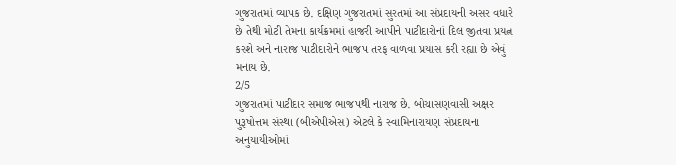ગુજરાતમાં વ્યાપક છે. દક્ષિણ ગુજરાતમાં સુરતમાં આ સંપ્રદાયની અસર વધારે છે તેથી મોટી તેમના કાર્યક્રમમાં હાજરી આપીને પાટીદારોનાં દિલ જીતવા પ્રયત્ન કરશે અને નારાજ પાટીદારોને ભાજપ તરફ વાળવા પ્રયાસ કરી રહ્યા છે એવું મનાય છે.
2/5
ગુજરાતમાં પાટીદાર સમાજ ભાજપથી નારાજ છે. બોચાસણવાસી અક્ષર પુરૂષોત્તમ સંસ્થા (બીએપીએસ) એટલે કે સ્વામિનારાયણ સંપ્રદાયના અનુયાયીઓમાં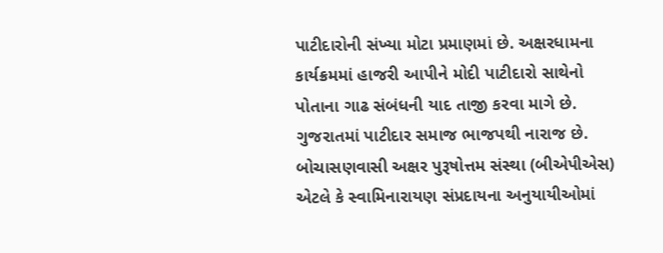પાટીદારોની સંખ્યા મોટા પ્રમાણમાં છે. અક્ષરધામના કાર્યક્રમમાં હાજરી આપીને મોદી પાટીદારો સાથેનો પોતાના ગાઢ સંબંધની યાદ તાજી કરવા માગે છે.
ગુજરાતમાં પાટીદાર સમાજ ભાજપથી નારાજ છે. બોચાસણવાસી અક્ષર પુરૂષોત્તમ સંસ્થા (બીએપીએસ) એટલે કે સ્વામિનારાયણ સંપ્રદાયના અનુયાયીઓમાં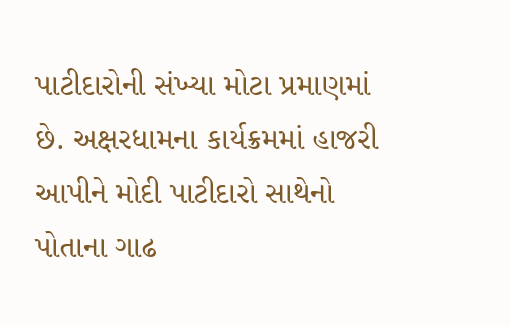પાટીદારોની સંખ્યા મોટા પ્રમાણમાં છે. અક્ષરધામના કાર્યક્રમમાં હાજરી આપીને મોદી પાટીદારો સાથેનો પોતાના ગાઢ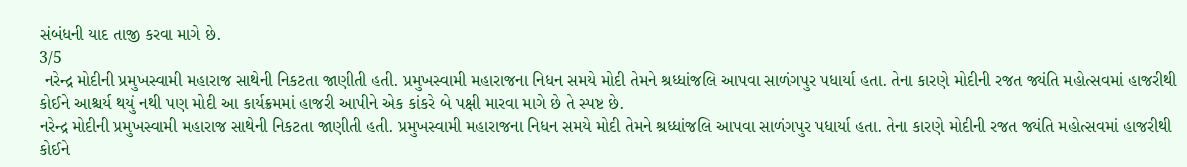સંબંધની યાદ તાજી કરવા માગે છે.
3/5
 નરેન્દ્ર મોદીની પ્રમુખસ્વામી મહારાજ સાથેની નિકટતા જાણીતી હતી. પ્રમુખસ્વામી મહારાજના નિધન સમયે મોદી તેમને શ્રધ્ધાંજલિ આપવા સાળંગપુર પધાર્યા હતા. તેના કારણે મોદીની રજત જ્યંતિ મહોત્સવમાં હાજરીથી કોઈને આશ્ચર્ય થયું નથી પણ મોદી આ કાર્યક્રમમાં હાજરી આપીને એક કાંકરે બે પક્ષી મારવા માગે છે તે સ્પષ્ટ છે.
નરેન્દ્ર મોદીની પ્રમુખસ્વામી મહારાજ સાથેની નિકટતા જાણીતી હતી. પ્રમુખસ્વામી મહારાજના નિધન સમયે મોદી તેમને શ્રધ્ધાંજલિ આપવા સાળંગપુર પધાર્યા હતા. તેના કારણે મોદીની રજત જ્યંતિ મહોત્સવમાં હાજરીથી કોઈને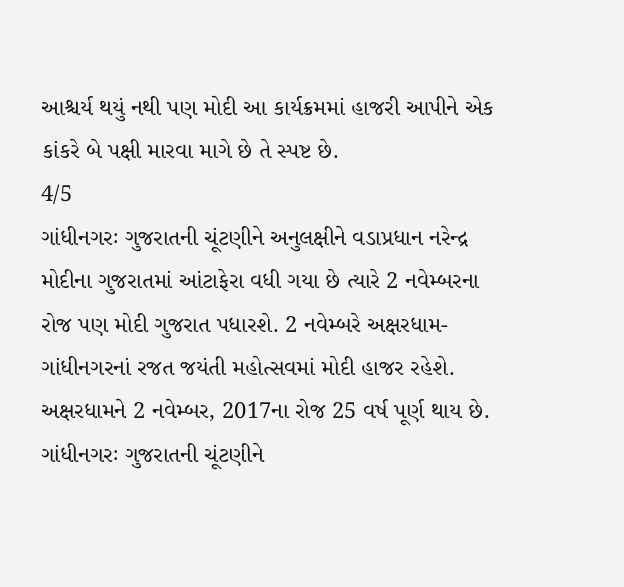આશ્ચર્ય થયું નથી પણ મોદી આ કાર્યક્રમમાં હાજરી આપીને એક કાંકરે બે પક્ષી મારવા માગે છે તે સ્પષ્ટ છે.
4/5
ગાંધીનગરઃ ગુજરાતની ચૂંટણીને અનુલક્ષીને વડાપ્રધાન નરેન્દ્ર મોદીના ગુજરાતમાં આંટાફેરા વધી ગયા છે ત્યારે 2 નવેમ્બરના રોજ પણ મોદી ગુજરાત પધારશે. 2 નવેમ્બરે અક્ષરધામ-ગાંધીનગરનાં રજત જયંતી મહોત્સવમાં મોદી હાજર રહેશે. અક્ષરધામને 2 નવેમ્બર, 2017ના રોજ 25 વર્ષ પૂર્ણ થાય છે.
ગાંધીનગરઃ ગુજરાતની ચૂંટણીને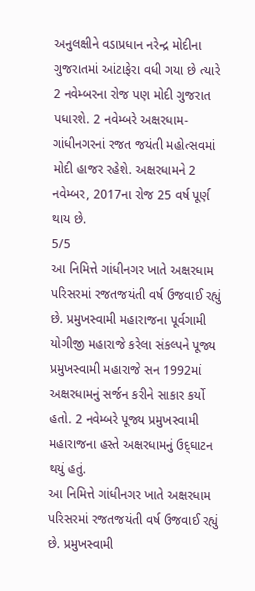અનુલક્ષીને વડાપ્રધાન નરેન્દ્ર મોદીના ગુજરાતમાં આંટાફેરા વધી ગયા છે ત્યારે 2 નવેમ્બરના રોજ પણ મોદી ગુજરાત પધારશે. 2 નવેમ્બરે અક્ષરધામ-ગાંધીનગરનાં રજત જયંતી મહોત્સવમાં મોદી હાજર રહેશે. અક્ષરધામને 2 નવેમ્બર, 2017ના રોજ 25 વર્ષ પૂર્ણ થાય છે.
5/5
આ નિમિત્તે ગાંધીનગર ખાતે અક્ષરધામ પરિસરમાં રજતજયંતી વર્ષ ઉજવાઈ રહ્યું છે. પ્રમુખસ્વામી મહારાજના પૂર્વગામી યોગીજી મહારાજે કરેલા સંકલ્પને પૂજ્ય પ્રમુખસ્વામી મહારાજે સન 1992માં અક્ષરધામનું સર્જન કરીને સાકાર કર્યો હતો. 2 નવેમ્બરે પૂજ્ય પ્રમુખસ્વામી મહારાજના હસ્તે અક્ષરધામનું ઉદ્‌ઘાટન થયું હતું.
આ નિમિત્તે ગાંધીનગર ખાતે અક્ષરધામ પરિસરમાં રજતજયંતી વર્ષ ઉજવાઈ રહ્યું છે. પ્રમુખસ્વામી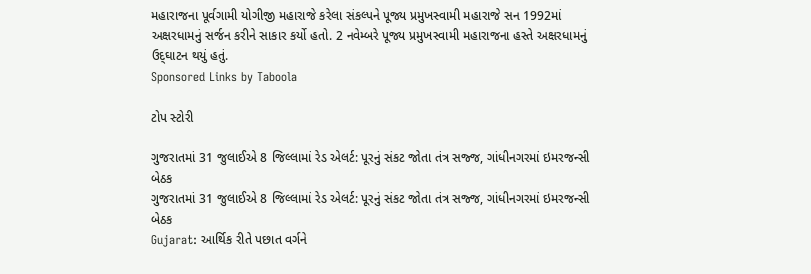મહારાજના પૂર્વગામી યોગીજી મહારાજે કરેલા સંકલ્પને પૂજ્ય પ્રમુખસ્વામી મહારાજે સન 1992માં અક્ષરધામનું સર્જન કરીને સાકાર કર્યો હતો. 2 નવેમ્બરે પૂજ્ય પ્રમુખસ્વામી મહારાજના હસ્તે અક્ષરધામનું ઉદ્‌ઘાટન થયું હતું.
Sponsored Links by Taboola

ટોપ સ્ટોરી

ગુજરાતમાં 31 જુલાઈએ 8 જિલ્લામાં રેડ એલર્ટ: પૂરનું સંકટ જોતા તંત્ર સજ્જ, ગાંધીનગરમાં ઇમરજન્સી બેઠક
ગુજરાતમાં 31 જુલાઈએ 8 જિલ્લામાં રેડ એલર્ટ: પૂરનું સંકટ જોતા તંત્ર સજ્જ, ગાંધીનગરમાં ઇમરજન્સી બેઠક
Gujarat: આર્થિક રીતે પછાત વર્ગને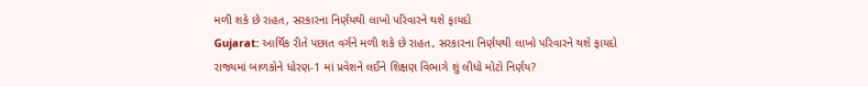મળી શકે છે રાહત, સરકારના નિર્ણયથી લાખો પરિવારને થશે ફાયદો
Gujarat: આર્થિક રીતે પછાત વર્ગને મળી શકે છે રાહત, સરકારના નિર્ણયથી લાખો પરિવારને થશે ફાયદો
રાજ્યમાં બાળકોને ધોરણ-1 માં પ્રવેશને લઈને શિક્ષણ વિભાગે શું લીધો મોટો નિર્ણય?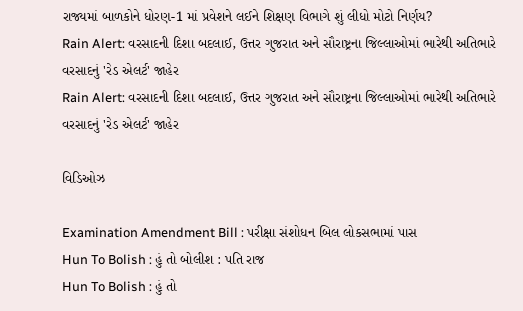રાજ્યમાં બાળકોને ધોરણ-1 માં પ્રવેશને લઈને શિક્ષણ વિભાગે શું લીધો મોટો નિર્ણય?
Rain Alert: વરસાદની દિશા બદલાઈ, ઉત્તર ગુજરાત અને સૌરાષ્ટ્રના જિલ્લાઓમાં ભારેથી અતિભારે વરસાદનું 'રેડ એલર્ટ' જાહેર
Rain Alert: વરસાદની દિશા બદલાઈ, ઉત્તર ગુજરાત અને સૌરાષ્ટ્રના જિલ્લાઓમાં ભારેથી અતિભારે વરસાદનું 'રેડ એલર્ટ' જાહેર

વિડિઓઝ

Examination Amendment Bill : પરીક્ષા સંશોધન બિલ લોકસભામાં પાસ
Hun To Bolish : હું તો બોલીશ : પતિ રાજ
Hun To Bolish : હું તો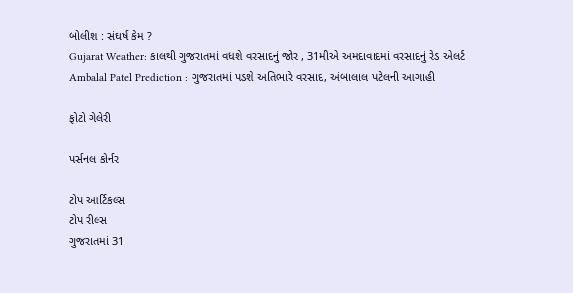બોલીશ : સંઘર્ષ કેમ ?
Gujarat Weather: કાલથી ગુજરાતમાં વધશે વરસાદનું જોર , 31મીએ અમદાવાદમાં વરસાદનું રેડ એલર્ટ
Ambalal Patel Prediction : ગુજરાતમાં પડશે અતિભારે વરસાદ, અંબાલાલ પટેલની આગાહી

ફોટો ગેલેરી

પર્સનલ કોર્નર

ટોપ આર્ટિકલ્સ
ટોપ રીલ્સ
ગુજરાતમાં 31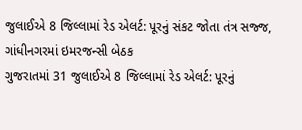જુલાઈએ 8 જિલ્લામાં રેડ એલર્ટ: પૂરનું સંકટ જોતા તંત્ર સજ્જ, ગાંધીનગરમાં ઇમરજન્સી બેઠક
ગુજરાતમાં 31 જુલાઈએ 8 જિલ્લામાં રેડ એલર્ટ: પૂરનું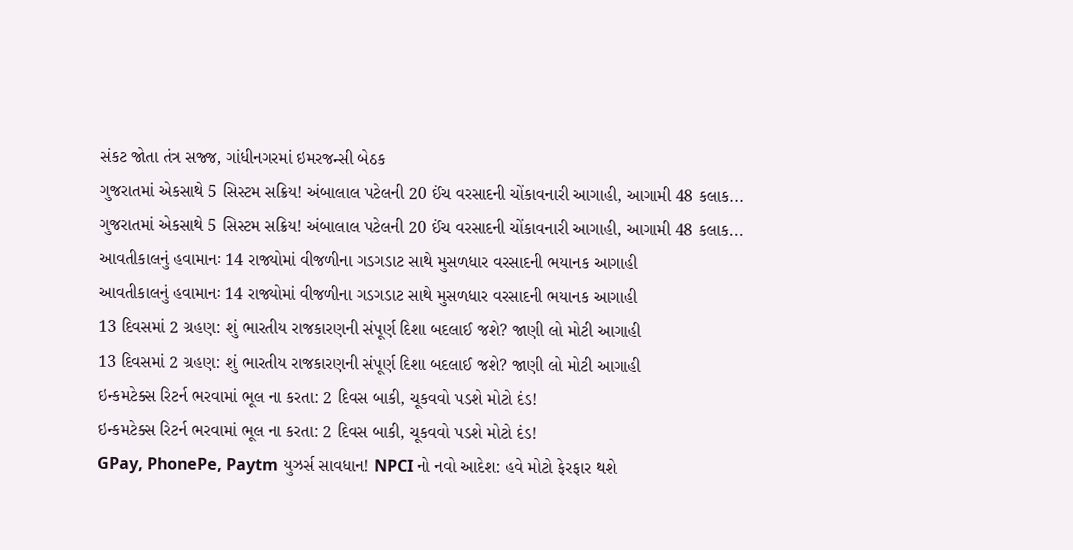સંકટ જોતા તંત્ર સજ્જ, ગાંધીનગરમાં ઇમરજન્સી બેઠક
ગુજરાતમાં એકસાથે 5 સિસ્ટમ સક્રિય! અંબાલાલ પટેલની 20 ઈંચ વરસાદની ચોંકાવનારી આગાહી, આગામી 48 કલાક...
ગુજરાતમાં એકસાથે 5 સિસ્ટમ સક્રિય! અંબાલાલ પટેલની 20 ઈંચ વરસાદની ચોંકાવનારી આગાહી, આગામી 48 કલાક...
આવતીકાલનું હવામાનઃ 14 રાજ્યોમાં વીજળીના ગડગડાટ સાથે મુસળધાર વરસાદની ભયાનક આગાહી
આવતીકાલનું હવામાનઃ 14 રાજ્યોમાં વીજળીના ગડગડાટ સાથે મુસળધાર વરસાદની ભયાનક આગાહી
13 દિવસમાં 2 ગ્રહણ: શું ભારતીય રાજકારણની સંપૂર્ણ દિશા બદલાઈ જશે? જાણી લો મોટી આગાહી
13 દિવસમાં 2 ગ્રહણ: શું ભારતીય રાજકારણની સંપૂર્ણ દિશા બદલાઈ જશે? જાણી લો મોટી આગાહી
ઇન્કમટેક્સ રિટર્ન ભરવામાં ભૂલ ના કરતા: 2 દિવસ બાકી, ચૂકવવો પડશે મોટો દંડ!
ઇન્કમટેક્સ રિટર્ન ભરવામાં ભૂલ ના કરતા: 2 દિવસ બાકી, ચૂકવવો પડશે મોટો દંડ!
GPay, PhonePe, Paytm યુઝર્સ સાવધાન! NPCI નો નવો આદેશ: હવે મોટો ફેરફાર થશે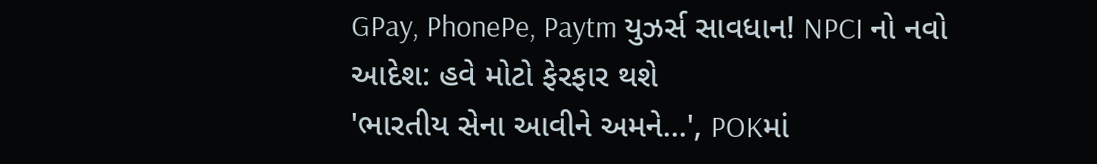GPay, PhonePe, Paytm યુઝર્સ સાવધાન! NPCI નો નવો આદેશ: હવે મોટો ફેરફાર થશે
'ભારતીય સેના આવીને અમને...', POKમાં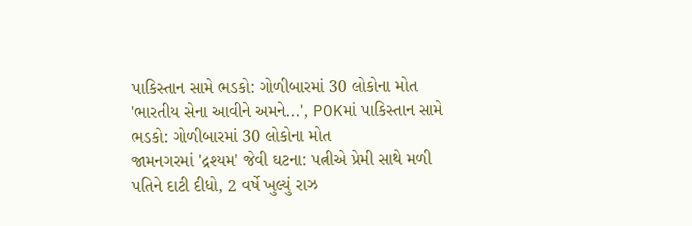પાકિસ્તાન સામે ભડકો: ગોળીબારમાં 30 લોકોના મોત
'ભારતીય સેના આવીને અમને...', POKમાં પાકિસ્તાન સામે ભડકો: ગોળીબારમાં 30 લોકોના મોત
જામનગરમાં 'દ્રશ્યમ' જેવી ઘટના: પત્નીએ પ્રેમી સાથે મળી પતિને દાટી દીધો, 2 વર્ષે ખુલ્યું રાઝ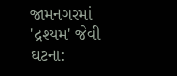જામનગરમાં 'દ્રશ્યમ' જેવી ઘટના: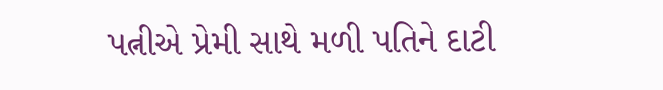પત્નીએ પ્રેમી સાથે મળી પતિને દાટી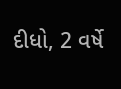દીધો, 2 વર્ષે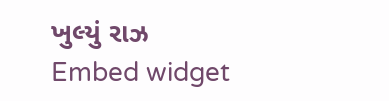ખુલ્યું રાઝ
Embed widget